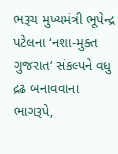ભરૂચ મુખ્યમંત્રી ભૂપેન્દ્ર પટેલના ‘નશા-મુક્ત ગુજરાત‘ સંકલ્પને વધુ દ્રઢ બનાવવાના ભાગરૂપે,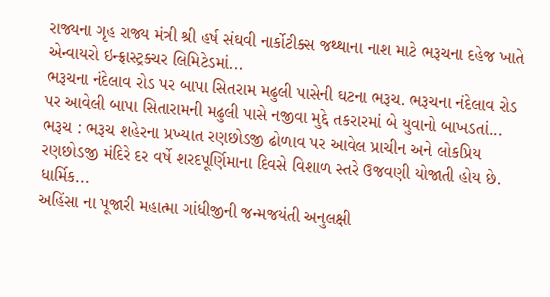રાજ્યના ગૃહ રાજ્ય મંત્રી શ્રી હર્ષ સંઘવી નાર્કોટીક્સ જથ્થાના નાશ માટે ભરૂચના દહેજ ખાતે એન્વાયરો ઇન્ફ્રાસ્ટ્રક્ચર લિમિટેડમાં...
ભરૂચના નંદેલાવ રોડ પર બાપા સિતરામ મઢુલી પાસેની ઘટના ભરૂચ. ભરૂચના નંદેલાવ રોડ પર આવેલી બાપા સિતારામની મઢુલી પાસે નજીવા મુદ્દે તકરારમાં બે યુવાનો બાખડતાં...
ભરૂચ : ભરૂચ શહેરના પ્રખ્યાત રણછોડજી ઢોળાવ પર આવેલ પ્રાચીન અને લોકપ્રિય રણછોડજી મંદિરે દર વર્ષે શરદપૂર્ણિમાના દિવસે વિશાળ સ્તરે ઉજવણી યોજાતી હોય છે. ધાર્મિક...
અહિંસા ના પૂજારી મહાત્મા ગાંધીજીની જન્મજયંતી અનુલક્ષી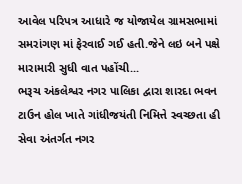આવેલ પરિપત્ર આધારે જ યોજાયેલ ગ્રામસભામાં સમરાંગણ માં ફેરવાઈ ગઈ હતી.જેને લઇ બને પક્ષે મારામારી સુધી વાત પહોંચી...
ભરૂચ અંકલેશ્વર નગર પાલિકા દ્વારા શારદા ભવન ટાઉન હોલ ખાતે ગાંધીજયંતી નિમિત્તે સ્વચ્છતા હી સેવા અંતર્ગત નગર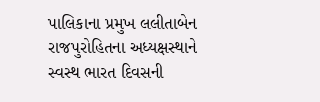પાલિકાના પ્રમુખ લલીતાબેન રાજપુરોહિતના અધ્યક્ષસ્થાને સ્વસ્થ ભારત દિવસની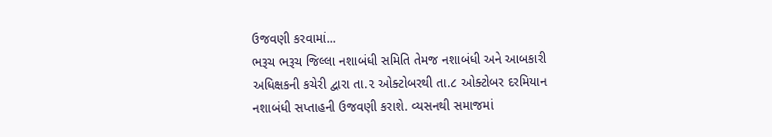ઉજવણી કરવામાં...
ભરૂચ ભરૂચ જિલ્લા નશાબંધી સમિતિ તેમજ નશાબંધી અને આબકારી અધિક્ષકની કચેરી દ્વારા તા.૨ ઓક્ટોબરથી તા.૮ ઓક્ટોબર દરમિયાન નશાબંધી સપ્તાહની ઉજવણી કરાશે. વ્યસનથી સમાજમાં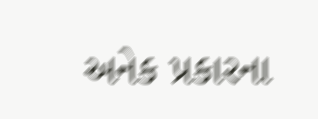અનેક પ્રકારના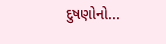દુષણોનો...